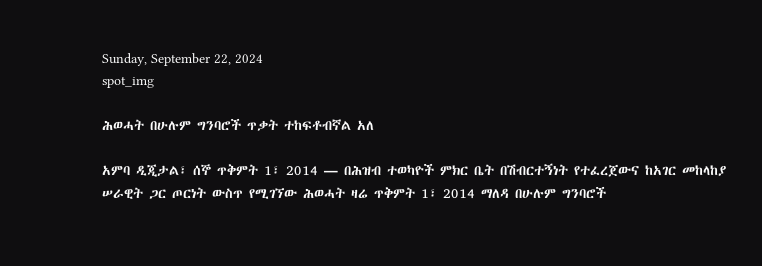Sunday, September 22, 2024
spot_img

ሕወሓት በሁሉም ግንባሮች ጥቃት ተከፍቶብኛል አለ

አምባ ዲጂታል፣ ሰኞ ጥቅምት 1፣ 2014 ― በሕዝብ ተወካዮች ምክር ቤት በሽብርተኝነት የተፈረጀውና ከአገር መከላከያ ሠራዊት ጋር ጦርነት ውስጥ የሚገኘው ሕወሓት ዛሬ ጥቅምት 1፣ 2014 ማለዳ በሁሉም ግንባሮች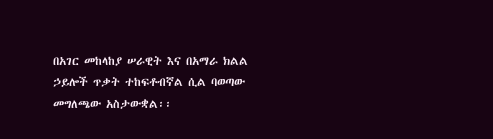በአገር መከላከያ ሠራዊት እና በአማራ ክልል ኃይሎች ጥቃት ተከፍቶብኛል ሲል ባወጣው መግለጫው አስታውቋል፡፡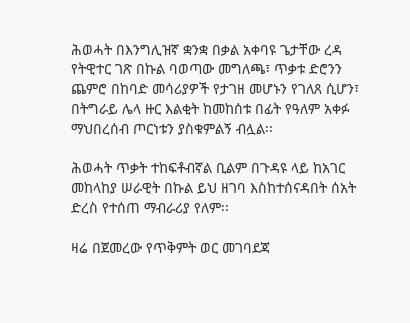ሕወሓት በእንግሊዝኛ ቋንቋ በቃል አቀባዩ ጌታቸው ረዳ የትዊተር ገጽ በኩል ባወጣው መግለጫ፣ ጥቃቱ ድሮንን ጨምሮ በከባድ መሳሪያዎች የታገዘ መሆኑን የገለጸ ሲሆን፣ በትግራይ ሌላ ዙር እልቂት ከመከሰቱ በፊት የዓለም አቀፉ ማህበረሰብ ጦርነቱን ያስቁምልኝ ብሏል፡፡

ሕወሓት ጥቃት ተከፍቶብኛል ቢልም በጉዳዩ ላይ ከአገር መከላከያ ሠራዊት በኩል ይህ ዘገባ እስከተሰናዳበት ሰአት ድረስ የተሰጠ ማብራሪያ የለም፡፡

ዛሬ በጀመረው የጥቅምት ወር መገባደጃ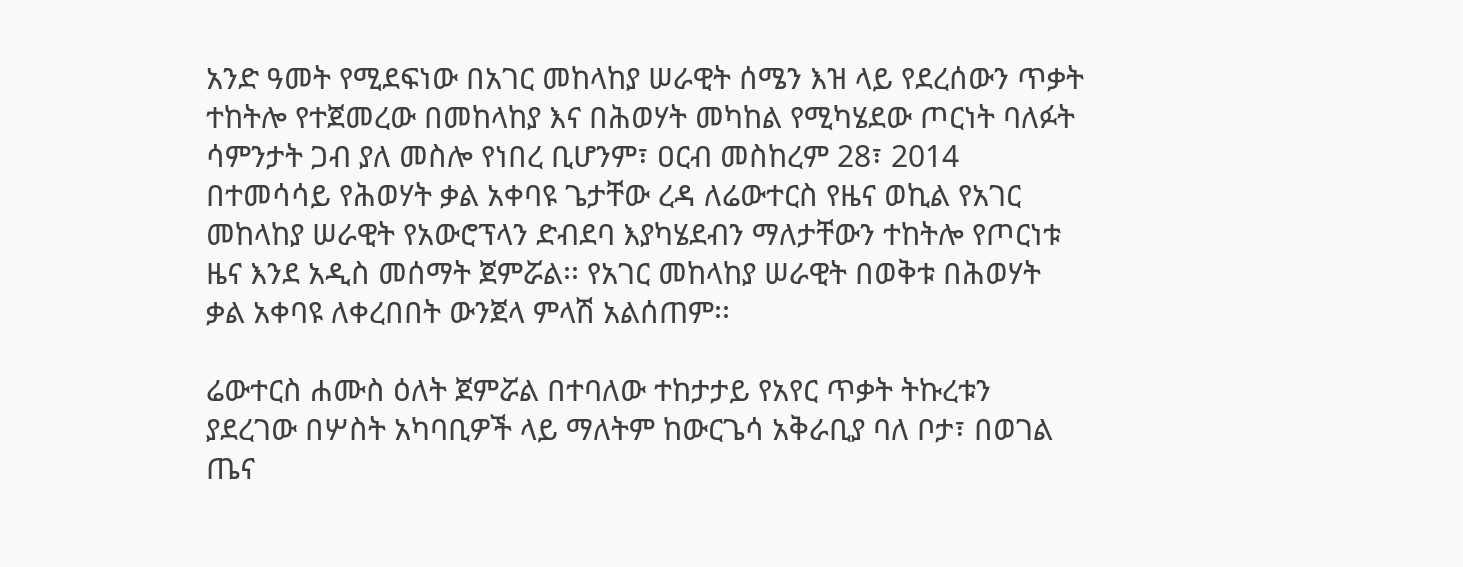አንድ ዓመት የሚደፍነው በአገር መከላከያ ሠራዊት ሰሜን እዝ ላይ የደረሰውን ጥቃት ተከትሎ የተጀመረው በመከላከያ እና በሕወሃት መካከል የሚካሄደው ጦርነት ባለፉት ሳምንታት ጋብ ያለ መስሎ የነበረ ቢሆንም፣ ዐርብ መስከረም 28፣ 2014 በተመሳሳይ የሕወሃት ቃል አቀባዩ ጌታቸው ረዳ ለሬውተርስ የዜና ወኪል የአገር መከላከያ ሠራዊት የአውሮፕላን ድብደባ እያካሄደብን ማለታቸውን ተከትሎ የጦርነቱ ዜና እንደ አዲስ መሰማት ጀምሯል፡፡ የአገር መከላከያ ሠራዊት በወቅቱ በሕወሃት ቃል አቀባዩ ለቀረበበት ውንጀላ ምላሽ አልሰጠም፡፡

ሬውተርስ ሐሙስ ዕለት ጀምሯል በተባለው ተከታታይ የአየር ጥቃት ትኩረቱን ያደረገው በሦስት አካባቢዎች ላይ ማለትም ከውርጌሳ አቅራቢያ ባለ ቦታ፣ በወገል ጤና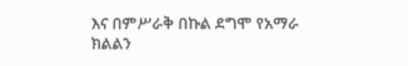እና በምሥራቅ በኩል ደግሞ የአማራ ክልልን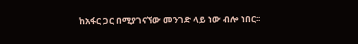ከአፋር ጋር በሚያገናኘው መንገድ ላይ ነው ብሎ ነበር፡፡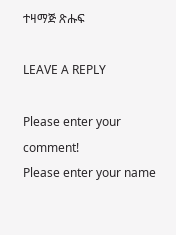ተዛማጅ ጽሑፍ

LEAVE A REPLY

Please enter your comment!
Please enter your name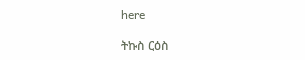here

ትኩስ ርዕስ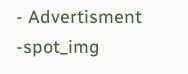- Advertisment -spot_img